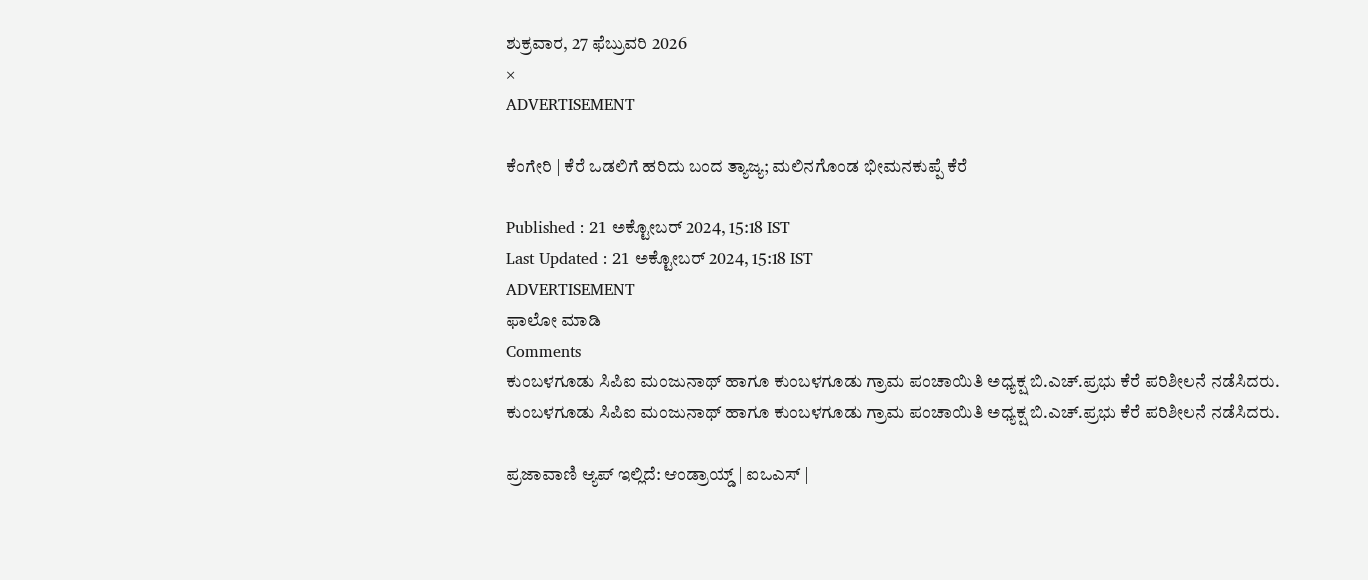ಶುಕ್ರವಾರ, 27 ಫೆಬ್ರುವರಿ 2026
×
ADVERTISEMENT

ಕೆಂಗೇರಿ | ಕೆರೆ ಒಡಲಿಗೆ ಹರಿದು ಬಂದ ತ್ಯಾಜ್ಯ; ಮಲಿನಗೊಂಡ ಭೀಮನಕುಪ್ಪೆ ಕೆರೆ

Published : 21 ಅಕ್ಟೋಬರ್ 2024, 15:18 IST
Last Updated : 21 ಅಕ್ಟೋಬರ್ 2024, 15:18 IST
ADVERTISEMENT
ಫಾಲೋ ಮಾಡಿ
Comments
ಕುಂಬಳಗೂಡು ಸಿಪಿಐ ಮಂಜುನಾಥ್ ಹಾಗೂ ಕುಂಬಳಗೂಡು ಗ್ರಾಮ ಪಂಚಾಯಿತಿ ಅಧ್ಯಕ್ಷ ಬಿ.ಎಚ್.ಪ್ರಭು ಕೆರೆ ಪರಿಶೀಲನೆ ನಡೆಸಿದರು.
ಕುಂಬಳಗೂಡು ಸಿಪಿಐ ಮಂಜುನಾಥ್ ಹಾಗೂ ಕುಂಬಳಗೂಡು ಗ್ರಾಮ ಪಂಚಾಯಿತಿ ಅಧ್ಯಕ್ಷ ಬಿ.ಎಚ್.ಪ್ರಭು ಕೆರೆ ಪರಿಶೀಲನೆ ನಡೆಸಿದರು.

ಪ್ರಜಾವಾಣಿ ಆ್ಯಪ್ ಇಲ್ಲಿದೆ: ಆಂಡ್ರಾಯ್ಡ್ | ಐಒಎಸ್ |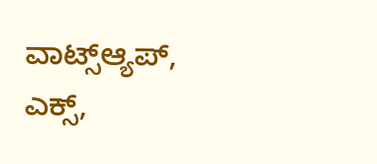ವಾಟ್ಸ್ಆ್ಯಪ್, ಎಕ್ಸ್,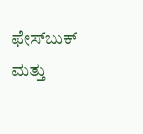ಫೇಸ್‌ಬುಕ್ ಮತ್ತು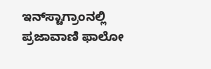ಇನ್‌ಸ್ಟಾಗ್ರಾಂನಲ್ಲಿ ಪ್ರಜಾವಾಣಿ ಫಾಲೋ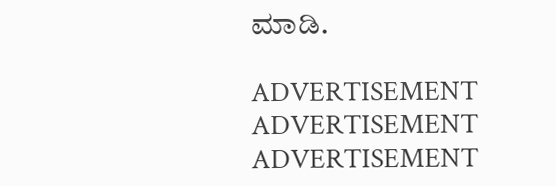ಮಾಡಿ.

ADVERTISEMENT
ADVERTISEMENT
ADVERTISEMENT